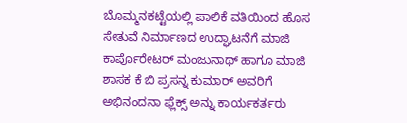ಬೊಮ್ಮನಕಟ್ಟೆಯಲ್ಲಿ ಪಾಲಿಕೆ ವತಿಯಿಂದ ಹೊಸ ಸೇತುವೆ ನಿರ್ಮಾಣದ ಉದ್ಘಾಟನೆಗೆ ಮಾಜಿ ಕಾರ್ಪೊರೇಟರ್ ಮಂಜುನಾಥ್ ಹಾಗೂ ಮಾಜಿ ಶಾಸಕ ಕೆ ಬಿ ಪ್ರಸನ್ನ ಕುಮಾರ್ ಅವರಿಗೆ ಅಭಿನಂದನಾ ಫ್ಲೆಕ್ಸ್ ಅನ್ನು ಕಾರ್ಯಕರ್ತರು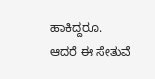ಹಾಕಿದ್ದರೂ.
ಆದರೆ ಈ ಸೇತುವೆ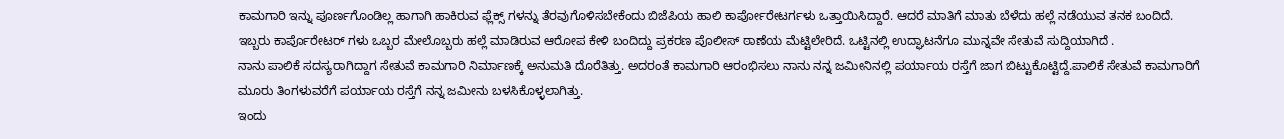ಕಾಮಗಾರಿ ಇನ್ನು ಪೂರ್ಣಗೊಂಡಿಲ್ಲ ಹಾಗಾಗಿ ಹಾಕಿರುವ ಫ್ಲೆಕ್ಸ್ ಗಳನ್ನು ತೆರವುಗೊಳಿಸಬೇಕೆಂದು ಬಿಜೆಪಿಯ ಹಾಲಿ ಕಾರ್ಪೋರೇಟರ್ಗಳು ಒತ್ತಾಯಿಸಿದ್ದಾರೆ. ಆದರೆ ಮಾತಿಗೆ ಮಾತು ಬೆಳೆದು ಹಲ್ಲೆ ನಡೆಯುವ ತನಕ ಬಂದಿದೆ. ಇಬ್ಬರು ಕಾರ್ಪೊರೇಟರ್ ಗಳು ಒಬ್ಬರ ಮೇಲೊಬ್ಬರು ಹಲ್ಲೆ ಮಾಡಿರುವ ಆರೋಪ ಕೇಳಿ ಬಂದಿದ್ದು ಪ್ರಕರಣ ಪೊಲೀಸ್ ಠಾಣೆಯ ಮೆಟ್ಟಿಲೇರಿದೆ. ಒಟ್ಟಿನಲ್ಲಿ ಉದ್ಘಾಟನೆಗೂ ಮುನ್ನವೇ ಸೇತುವೆ ಸುದ್ದಿಯಾಗಿದೆ .
ನಾನು ಪಾಲಿಕೆ ಸದಸ್ಯರಾಗಿದ್ದಾಗ ಸೇತುವೆ ಕಾಮಗಾರಿ ನಿರ್ಮಾಣಕ್ಕೆ ಅನುಮತಿ ದೊರೆತಿತ್ತು. ಅದರಂತೆ ಕಾಮಗಾರಿ ಆರಂಭಿಸಲು ನಾನು ನನ್ನ ಜಮೀನಿನಲ್ಲಿ ಪರ್ಯಾಯ ರಸ್ತೆಗೆ ಜಾಗ ಬಿಟ್ಟುಕೊಟ್ಟಿದ್ದೆ.ಪಾಲಿಕೆ ಸೇತುವೆ ಕಾಮಗಾರಿಗೆ ಮೂರು ತಿಂಗಳುವರೆಗೆ ಪರ್ಯಾಯ ರಸ್ತೆಗೆ ನನ್ನ ಜಮೀನು ಬಳಸಿಕೊಳ್ಳಲಾಗಿತ್ತು.
ಇಂದು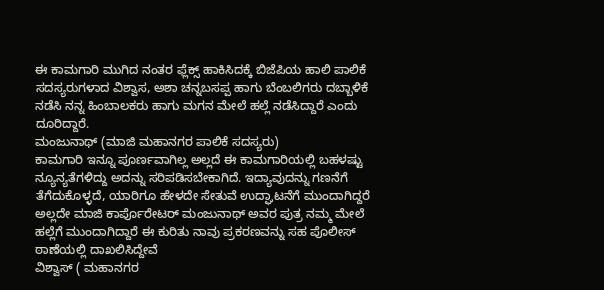ಈ ಕಾಮಗಾರಿ ಮುಗಿದ ನಂತರ ಫ್ಲೆಕ್ಸ್ ಹಾಕಿಸಿದಕ್ಕೆ ಬಿಜೆಪಿಯ ಹಾಲಿ ಪಾಲಿಕೆ ಸದಸ್ಯರುಗಳಾದ ವಿಶ್ವಾಸ, ಅಶಾ ಚನ್ನಬಸಪ್ಪ ಹಾಗು ಬೆಂಬಲಿಗರು ದಬ್ಬಾಳಿಕೆ ನಡೆಸಿ ನನ್ನ ಹಿಂಬಾಲಕರು ಹಾಗು ಮಗನ ಮೇಲೆ ಹಲ್ಲೆ ನಡೆಸಿದ್ದಾರೆ ಎಂದು ದೂರಿದ್ದಾರೆ.
ಮಂಜುನಾಥ್ (ಮಾಜಿ ಮಹಾನಗರ ಪಾಲಿಕೆ ಸದಸ್ಯರು)
ಕಾಮಗಾರಿ ಇನ್ನೂ ಪೂರ್ಣವಾಗಿಲ್ಲ ಅಲ್ಲದೆ ಈ ಕಾಮಗಾರಿಯಲ್ಲಿ ಬಹಳಷ್ಟು ನ್ಯೂನ್ಯತೆಗಳಿದ್ದು ಅದನ್ನು ಸರಿಪಡಿಸಬೇಕಾಗಿದೆ. ಇದ್ಯಾವುದನ್ನು ಗಣನೆಗೆ ತೆಗೆದುಕೊಳ್ಳದೆ, ಯಾರಿಗೂ ಹೇಳದೇ ಸೇತುವೆ ಉದ್ಘಾಟನೆಗೆ ಮುಂದಾಗಿದ್ದರೆ ಅಲ್ಲದೇ ಮಾಜಿ ಕಾರ್ಪೊರೇಟರ್ ಮಂಜುನಾಥ್ ಅವರ ಪುತ್ರ ನಮ್ಮ ಮೇಲೆ ಹಲ್ಲೆಗೆ ಮುಂದಾಗಿದ್ದಾರೆ ಈ ಕುರಿತು ನಾವು ಪ್ರಕರಣವನ್ನು ಸಹ ಪೊಲೀಸ್ ಠಾಣೆಯಲ್ಲಿ ದಾಖಲಿಸಿದ್ದೇವೆ
ವಿಶ್ವಾಸ್ ( ಮಹಾನಗರ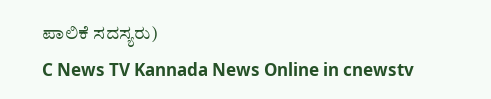ಪಾಲಿಕೆ ಸದಸ್ಯರು)
C News TV Kannada News Online in cnewstv